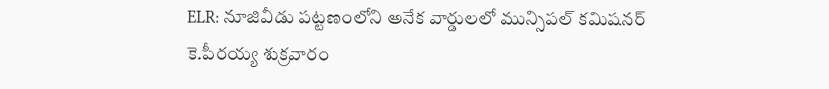ELR: నూజివీడు పట్టణంలోని అనేక వార్డులలో మున్సిపల్ కమిషనర్ కె.పీరయ్య శుక్రవారం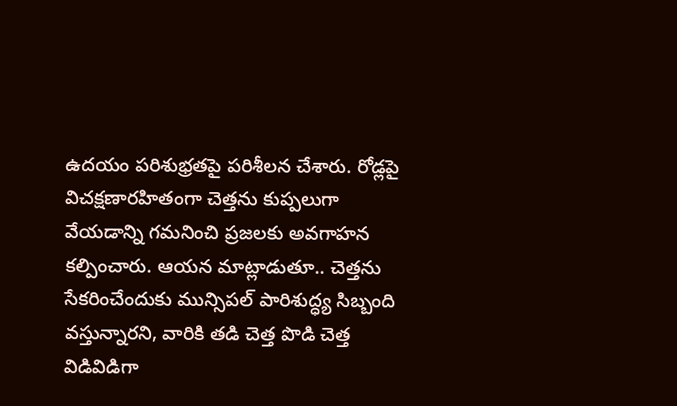ఉదయం పరిశుభ్రతపై పరిశీలన చేశారు. రోడ్లపై విచక్షణారహితంగా చెత్తను కుప్పలుగా వేయడాన్ని గమనించి ప్రజలకు అవగాహన కల్పించారు. ఆయన మాట్లాడుతూ.. చెత్తను సేకరించేందుకు మున్సిపల్ పారిశుద్ధ్య సిబ్బంది వస్తున్నారని, వారికి తడి చెత్త పొడి చెత్త విడివిడిగా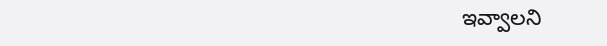ఇవ్వాలని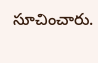సూచించారు.